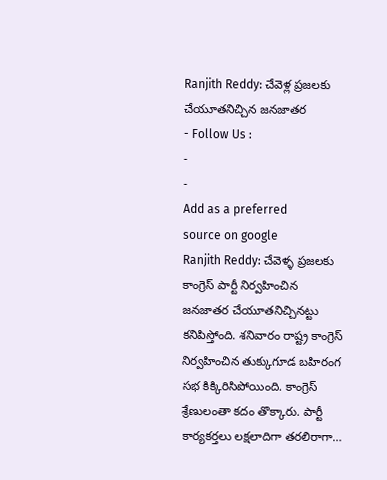Ranjith Reddy: చేవెళ్ల ప్రజలకు చేయూతనిచ్చిన జనజాతర
- Follow Us :
-
-
Add as a preferred
source on google
Ranjith Reddy: చేవెళ్ళ ప్రజలకు కాంగ్రెస్ పార్టీ నిర్వహించిన జనజాతర చేయూతనిచ్చినట్టు కనిపిస్తోంది. శనివారం రాష్ట్ర కాంగ్రెస్ నిర్వహించిన తుక్కుగూడ బహిరంగ సభ కిక్కిరిసిపోయింది. కాంగ్రెస్ శ్రేణులంతా కదం తొక్కారు. పార్టీ కార్యకర్తలు లక్షలాదిగా తరలిరాగా…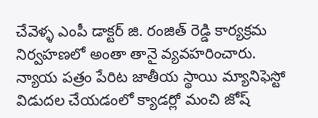చేవెళ్ళ ఎంపీ డాక్టర్ జి. రంజిత్ రెడ్డి కార్యక్రమ నిర్వహణలో అంతా తానై వ్యవహరించారు. న్యాయ పత్రం పేరిట జాతీయ స్థాయి మ్యానిఫెస్టో విడుదల చేయడంలో క్యాడర్లో మంచి జోష్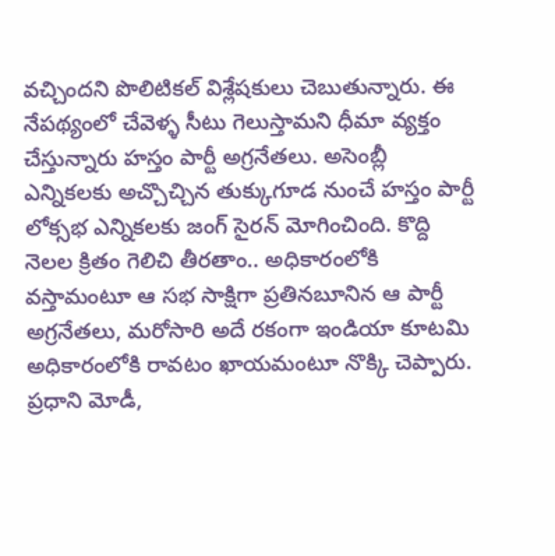వచ్చిందని పొలిటికల్ విశ్లేషకులు చెబుతున్నారు. ఈ నేపథ్యంలో చేవెళ్ళ సీటు గెలుస్తామని ధీమా వ్యక్తం చేస్తున్నారు హస్తం పార్టీ అగ్రనేతలు. అసెంబ్లీ ఎన్నికలకు అచ్చొచ్చిన తుక్కుగూడ నుంచే హస్తం పార్టీ లోక్సభ ఎన్నికలకు జంగ్ సైరన్ మోగించింది. కొద్ది నెలల క్రితం గెలిచి తీరతాం.. అధికారంలోకి వస్తామంటూ ఆ సభ సాక్షిగా ప్రతినబూనిన ఆ పార్టీ అగ్రనేతలు, మరోసారి అదే రకంగా ఇండియా కూటమి అధికారంలోకి రావటం ఖాయమంటూ నొక్కి చెప్పారు. ప్రధాని మోడీ,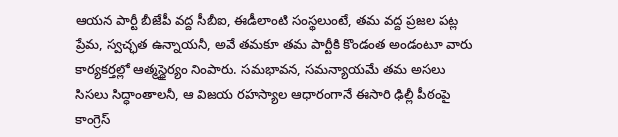ఆయన పార్టీ బీజేపీ వద్ద సీబీఐ, ఈడీలాంటి సంస్థలుంటే, తమ వద్ద ప్రజల పట్ల ప్రేమ, స్వచ్ఛత ఉన్నాయనీ, అవే తమకూ తమ పార్టీకి కొండంత అండంటూ వారు కార్యకర్తల్లో ఆత్మస్థైర్యం నింపారు. సమభావన, సమన్యాయమే తమ అసలు సిసలు సిద్ధాంతాలనీ, ఆ విజయ రహస్యాల ఆధారంగానే ఈసారి ఢిల్లీ పీఠంపై కాంగ్రెస్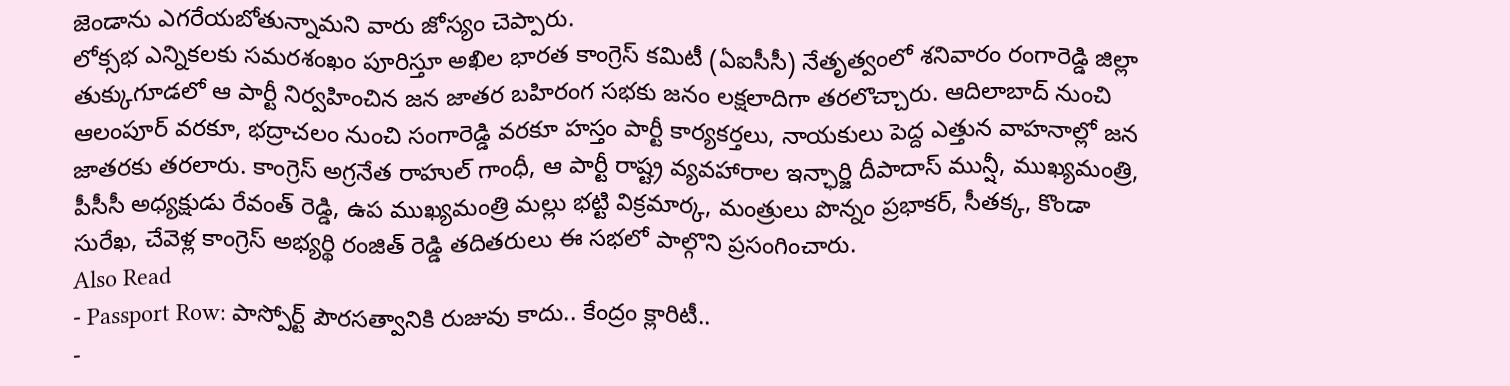జెండాను ఎగరేయబోతున్నామని వారు జోస్యం చెప్పారు.
లోక్సభ ఎన్నికలకు సమరశంఖం పూరిస్తూ అఖిల భారత కాంగ్రెస్ కమిటీ (ఏఐసీసీ) నేతృత్వంలో శనివారం రంగారెడ్డి జిల్లా తుక్కుగూడలో ఆ పార్టీ నిర్వహించిన జన జాతర బహిరంగ సభకు జనం లక్షలాదిగా తరలొచ్చారు. ఆదిలాబాద్ నుంచి ఆలంపూర్ వరకూ, భద్రాచలం నుంచి సంగారెడ్డి వరకూ హస్తం పార్టీ కార్యకర్తలు, నాయకులు పెద్ద ఎత్తున వాహనాల్లో జన జాతరకు తరలారు. కాంగ్రెస్ అగ్రనేత రాహుల్ గాంధీ, ఆ పార్టీ రాష్ట్ర వ్యవహారాల ఇన్ఛార్జి దీపాదాస్ మున్షీ, ముఖ్యమంత్రి, పీసీసీ అధ్యక్షుడు రేవంత్ రెడ్డి, ఉప ముఖ్యమంత్రి మల్లు భట్టి విక్రమార్క, మంత్రులు పొన్నం ప్రభాకర్, సీతక్క, కొండా సురేఖ, చేవెళ్ల కాంగ్రెస్ అభ్యర్థి రంజిత్ రెడ్డి తదితరులు ఈ సభలో పాల్గొని ప్రసంగించారు.
Also Read
- Passport Row: పాస్పోర్ట్ పౌరసత్వానికి రుజువు కాదు.. కేంద్రం క్లారిటీ..
-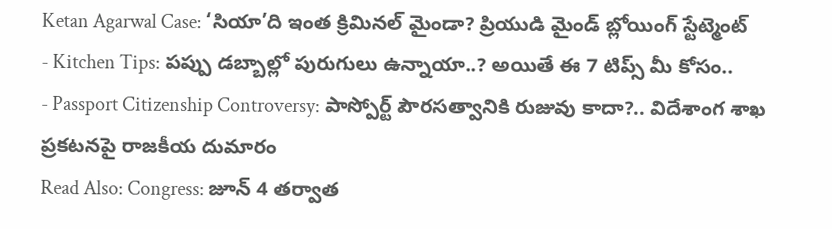Ketan Agarwal Case: ‘సియా’ది ఇంత క్రిమినల్ మైండా? ప్రియుడి మైండ్ బ్లోయింగ్ స్టేట్మెంట్
- Kitchen Tips: పప్పు డబ్బాల్లో పురుగులు ఉన్నాయా..? అయితే ఈ 7 టిప్స్ మీ కోసం..
- Passport Citizenship Controversy: పాస్పోర్ట్ పౌరసత్వానికి రుజువు కాదా?.. విదేశాంగ శాఖ ప్రకటనపై రాజకీయ దుమారం
Read Also: Congress: జూన్ 4 తర్వాత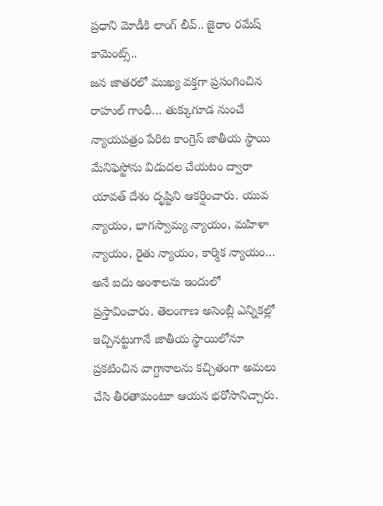ప్రధాని మోడీకి లాంగ్ లీవ్.. జైరాం రమేష్ కామెంట్స్..
జన జాతరలో ముఖ్య వక్తగా ప్రసంగించిన రాహుల్ గాంధీ… తుక్కుగూడ నుంచే న్యాయపత్రం పేరిట కాంగ్రెస్ జాతీయ స్థాయి మేనిఫెస్టోను విడుదల చేయటం ద్వారా యావత్ దేశం దృష్టిని ఆకర్షించారు. యువ న్యాయం, భాగస్వామ్య న్యాయం, మహిళా న్యాయం, రైతు న్యాయం, కార్మిక న్యాయం… అనే ఐదు అంశాలను ఇందులో ప్రస్తావించారు. తెలంగాణ అసెంబ్లీ ఎన్నికల్లో ఇచ్చినట్టుగానే జాతీయ స్థాయిలోనూ ప్రకటించిన వాగ్దానాలను కచ్చితంగా అమలు చేసి తీరతామంటూ ఆయన భరోసానిచ్చారు.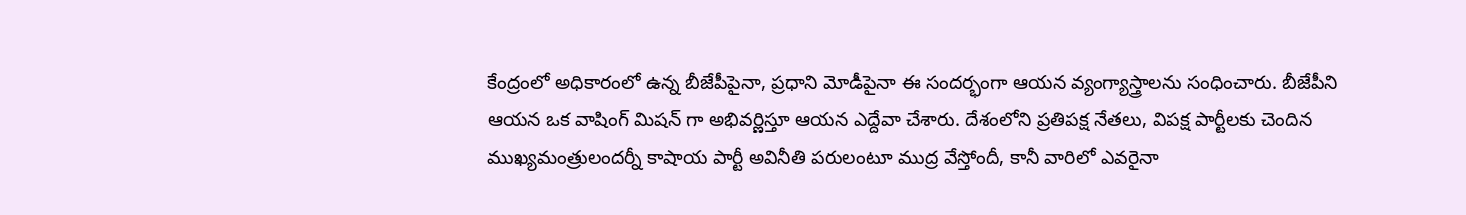కేంద్రంలో అధికారంలో ఉన్న బీజేపీపైనా, ప్రధాని మోడీపైనా ఈ సందర్భంగా ఆయన వ్యంగ్యాస్త్రాలను సంధించారు. బీజేపీని ఆయన ఒక వాషింగ్ మిషన్ గా అభివర్ణిస్తూ ఆయన ఎద్దేవా చేశారు. దేశంలోని ప్రతిపక్ష నేతలు, విపక్ష పార్టీలకు చెందిన ముఖ్యమంత్రులందర్నీ కాషాయ పార్టీ అవినీతి పరులంటూ ముద్ర వేస్తోందీ, కానీ వారిలో ఎవరైనా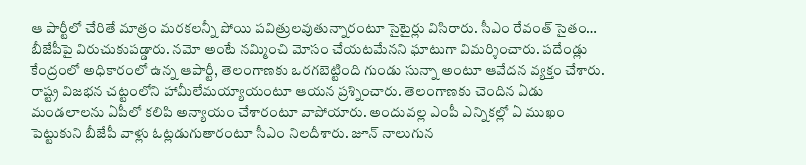ఆ పార్టీలో చేరితే మాత్రం మరకలన్నీ పోయి పవిత్రులవుతున్నారంటూ సైటైర్లు విసిరారు. సీఎం రేవంత్ సైతం… బీజేపీపై విరుచుకుపడ్డారు. నమో అంటే నమ్మించి మోసం చేయటమేనని ఘాటుగా విమర్శించారు. పదేండ్లు కేంద్రంలో అధికారంలో ఉన్న ఆపార్టీ, తెలంగాణకు ఒరగబెట్టింది గుండు సున్నా అంటూ ఆవేదన వ్యక్తం చేశారు. రాష్ట్ర విజభన చట్టంలోని హామీలేమయ్యాయంటూ ఆయన ప్రశ్నించారు. తెలంగాణకు చెందిన ఏడు మండలాలను ఏపీలో కలిపి అన్యాయం చేశారంటూ వాపోయారు. అందువల్ల ఎంపీ ఎన్నికల్లో ఏ ముఖం పెట్టుకుని బీజేపీ వాళ్లు ఓట్లడుగుతారంటూ సీఎం నిలదీశారు. జూన్ నాలుగున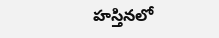హస్తినలో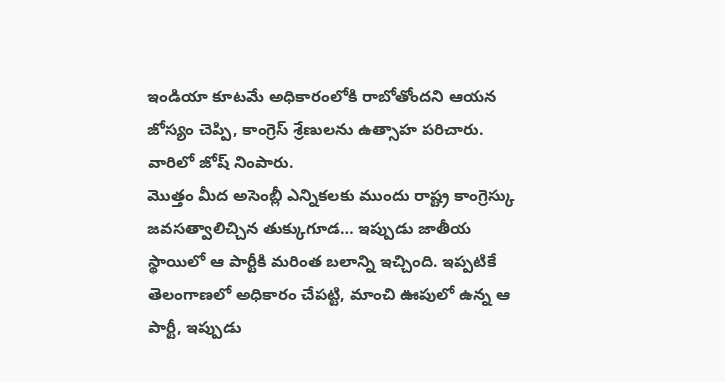ఇండియా కూటమే అధికారంలోకి రాబోతోందని ఆయన జోస్యం చెప్పి, కాంగ్రెస్ శ్రేణులను ఉత్సాహ పరిచారు. వారిలో జోష్ నింపారు.
మొత్తం మీద అసెంబ్లీ ఎన్నికలకు ముందు రాష్ట్ర కాంగ్రెస్కు జవసత్వాలిచ్చిన తుక్కుగూడ… ఇప్పుడు జాతీయ స్థాయిలో ఆ పార్టీకి మరింత బలాన్ని ఇచ్చింది. ఇప్పటికే తెలంగాణలో అధికారం చేపట్టి, మాంచి ఊపులో ఉన్న ఆ పార్టీ, ఇప్పుడు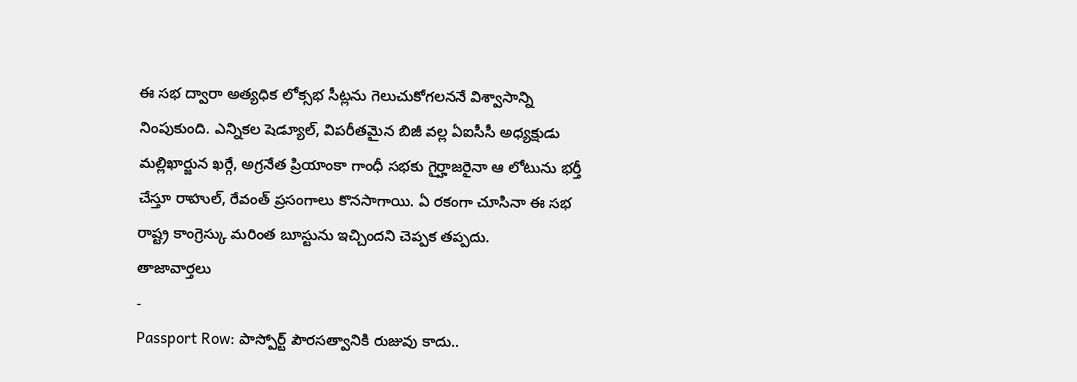ఈ సభ ద్వారా అత్యధిక లోక్సభ సీట్లను గెలుచుకోగలననే విశ్వాసాన్ని నింపుకుంది. ఎన్నికల షెడ్యూల్, విపరీతమైన బిజీ వల్ల ఏఐసీసీ అధ్యక్షుడు మల్లిఖార్జున ఖర్గే, అగ్రనేత ప్రియాంకా గాంధీ సభకు గైర్హాజరైనా ఆ లోటును భర్తీ చేస్తూ రాహుల్, రేవంత్ ప్రసంగాలు కొనసాగాయి. ఏ రకంగా చూసినా ఈ సభ రాష్ట్ర కాంగ్రెస్కు మరింత బూస్టును ఇచ్చిందని చెప్పక తప్పదు.
తాజావార్తలు
-
Passport Row: పాస్పోర్ట్ పౌరసత్వానికి రుజువు కాదు..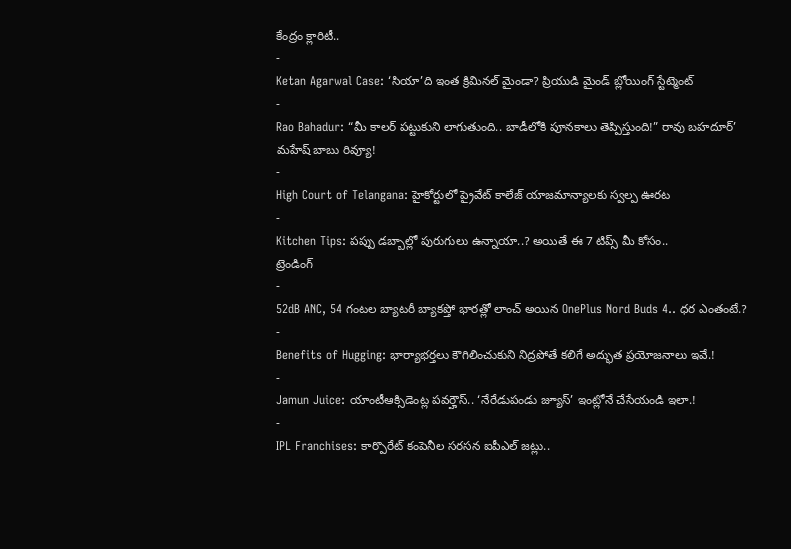కేంద్రం క్లారిటీ..
-
Ketan Agarwal Case: ‘సియా’ది ఇంత క్రిమినల్ మైండా? ప్రియుడి మైండ్ బ్లోయింగ్ స్టేట్మెంట్
-
Rao Bahadur: “మీ కాలర్ పట్టుకుని లాగుతుంది.. బాడీలోకి పూనకాలు తెప్పిస్తుంది!” రావు బహదూర్’ మహేష్ బాబు రివ్యూ!
-
High Court of Telangana: హైకోర్టులో ప్రైవేట్ కాలేజ్ యాజమాన్యాలకు స్వల్ప ఊరట
-
Kitchen Tips: పప్పు డబ్బాల్లో పురుగులు ఉన్నాయా..? అయితే ఈ 7 టిప్స్ మీ కోసం..
ట్రెండింగ్
-
52dB ANC, 54 గంటల బ్యాటరీ బ్యాకప్తో భారత్లో లాంచ్ అయిన OnePlus Nord Buds 4.. ధర ఎంతంటే.?
-
Benefits of Hugging: భార్యాభర్తలు కౌగిలించుకుని నిద్రపోతే కలిగే అద్భుత ప్రయోజనాలు ఇవే.!
-
Jamun Juice: యాంటీఆక్సిడెంట్ల పవర్హౌస్.. ‘నేరేడుపండు జ్యూస్’ ఇంట్లోనే చేసేయండి ఇలా.!
-
IPL Franchises: కార్పొరేట్ కంపెనీల సరసన ఐపీఎల్ జట్లు..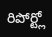రిపోర్ట్లో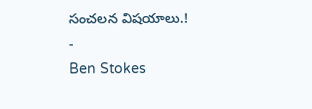సంచలన విషయాలు.!
-
Ben Stokes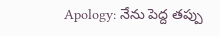Apology: నేను పెద్ద తప్పు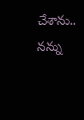చేశాను.. నన్ను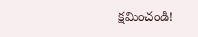క్షమించండి!